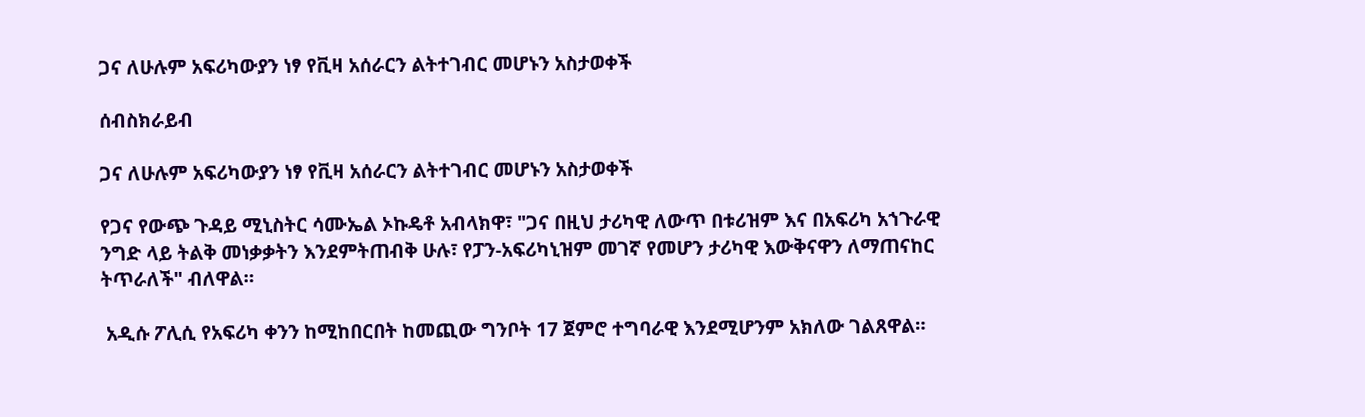ጋና ለሁሉም አፍሪካውያን ነፃ የቪዛ አሰራርን ልትተገብር መሆኑን አስታወቀች

ሰብስክራይብ

ጋና ለሁሉም አፍሪካውያን ነፃ የቪዛ አሰራርን ልትተገብር መሆኑን አስታወቀች

የጋና የውጭ ጉዳይ ሚኒስትር ሳሙኤል ኦኩዴቶ አብላክዋ፣ "ጋና በዚህ ታሪካዊ ለውጥ በቱሪዝም እና በአፍሪካ አኀጉራዊ ንግድ ላይ ትልቅ መነቃቃትን እንደምትጠብቅ ሁሉ፣ የፓን-አፍሪካኒዝም መገኛ የመሆን ታሪካዊ እውቅናዋን ለማጠናከር ትጥራለች" ብለዋል።

 አዲሱ ፖሊሲ የአፍሪካ ቀንን ከሚከበርበት ከመጪው ግንቦት 17 ጀምሮ ተግባራዊ እንደሚሆንም አክለው ገልጸዋል።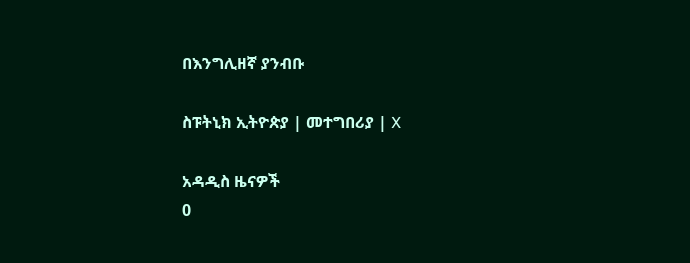በእንግሊዘኛ ያንብቡ

ስፑትኒክ ኢትዮጵያ | መተግበሪያ | X

አዳዲስ ዜናዎች
0